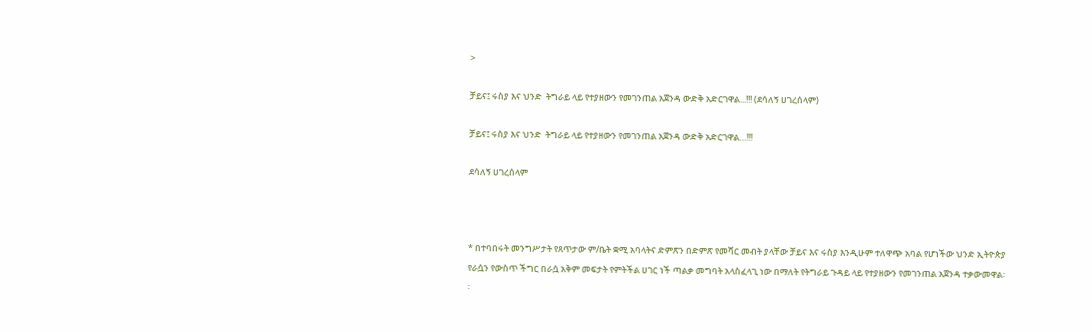>

ቻይና፤ ሩስያ እና ህንድ  ትግራይ ላይ የተያዘውን የመገንጠል አጀንዳ ውድቅ አድርገዋል...!!! (ደሳለኝ ሀገረሰላም)

ቻይና፤ ሩስያ እና ህንድ  ትግራይ ላይ የተያዘውን የመገንጠል አጀንዳ ውድቅ አድርገዋል…!!!

ደሳለኝ ሀገረሰላም



* በተባበሩት መንግሥታት የጸጥታው ም/ቤት ቋሚ አባላትና ድምጽን በድምጽ የመሻር መብት ያላቸው ቻይና እና ሩስያ እንዲሁም ተለዋጭ አባል የሆነችው ህንድ ኢትዮጵያ የራሷን የውስጥ ችግር በራሷ አቅም መፍታት የምትችል ሀገር ነች ጣልቃ መግባት አላስፈላጊ ነው በማለት የትግራይ ጉዳይ ላይ የተያዘውን የመገንጠል አጀንዳ ተቃውመዋል፡፡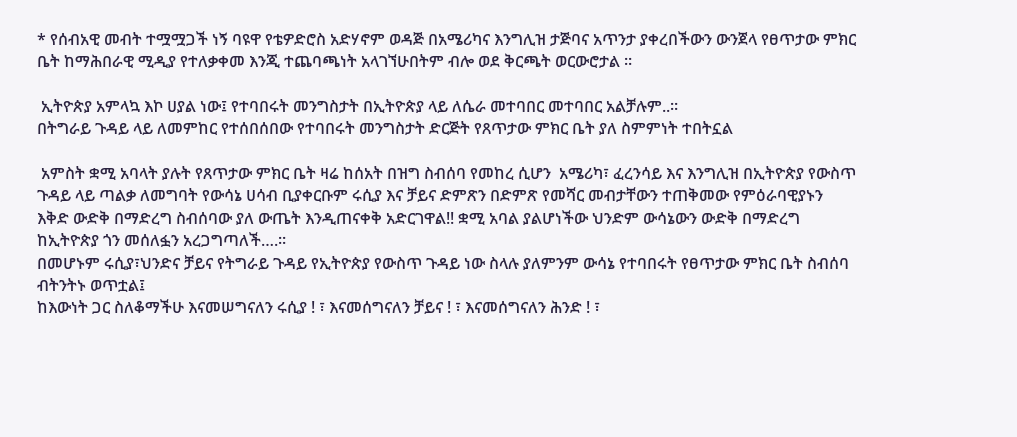* የሰብአዊ መብት ተሟሟጋች ነኝ ባዩዋ የቴዎድሮስ አድሃኖም ወዳጅ በአሜሪካና እንግሊዝ ታጅባና አጥንታ ያቀረበችውን ውንጀላ የፀጥታው ምክር ቤት ከማሕበራዊ ሚዲያ የተለቃቀመ እንጂ ተጨባጫነት አላገኘሁበትም ብሎ ወደ ቅርጫት ወርውሮታል ።

 ኢትዮጵያ አምላኳ እኮ ሀያል ነው፤ የተባበሩት መንግስታት በኢትዮጵያ ላይ ለሴራ መተባበር መተባበር አልቻሉም..።
በትግራይ ጉዳይ ላይ ለመምከር የተሰበሰበው የተባበሩት መንግስታት ድርጅት የጸጥታው ምክር ቤት ያለ ስምምነት ተበትኗል

 አምስት ቋሚ አባላት ያሉት የጸጥታው ምክር ቤት ዛሬ ከሰአት በዝግ ስብሰባ የመከረ ሲሆን  አሜሪካ፣ ፈረንሳይ እና እንግሊዝ በኢትዮጵያ የውስጥ ጉዳይ ላይ ጣልቃ ለመግባት የውሳኔ ሀሳብ ቢያቀርቡም ሩሲያ እና ቻይና ድምጽን በድምጽ የመሻር መብታቸውን ተጠቅመው የምዕራባዊያኑን እቅድ ውድቅ በማድረግ ስብሰባው ያለ ውጤት እንዲጠናቀቅ አድርገዋል!! ቋሚ አባል ያልሆነችው ህንድም ውሳኔውን ውድቅ በማድረግ ከኢትዮጵያ ጎን መሰለፏን አረጋግጣለች….።
በመሆኑም ሩሲያ፣ህንድና ቻይና የትግራይ ጉዳይ የኢትዮጵያ የውስጥ ጉዳይ ነው ስላሉ ያለምንም ውሳኔ የተባበሩት የፀጥታው ምክር ቤት ስብሰባ ብትንትኑ ወጥቷል፤
ከእውነት ጋር ስለቆማችሁ እናመሠግናለን ሩሲያ ! ፣ እናመሰግናለን ቻይና ! ፣ እናመሰግናለን ሕንድ ! ፣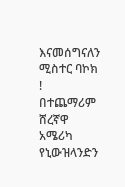እናመሰግናለን ሚስተር ባኮክ !
በተጨማሪም ሸረኛዋ አሜሪካ የኒውዝላንድን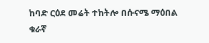ከባድ ርዕደ መሬት ተከትሎ በሱናሜ ማዕበል ቁራኛ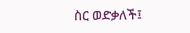ስር ወድቃለች፤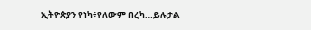ኢትዮጵያን የነካ፥የለውም በረካ…ይሉታል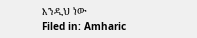እንዲህ ነው
Filed in: Amharic